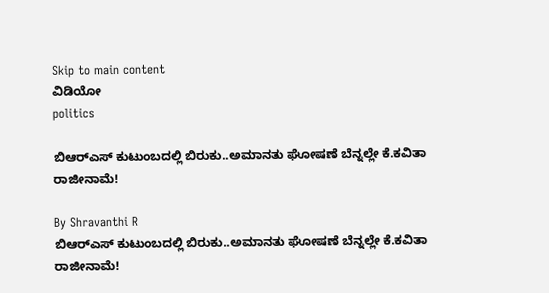Skip to main content
ವಿಡಿಯೋ
politics

ಬಿಆರ್‌ಎಸ್ ಕುಟುಂಬದಲ್ಲಿ ಬಿರುಕು..ಅಮಾನತು ಘೋಷಣೆ ಬೆನ್ನಲ್ಲೇ ಕೆ.ಕವಿತಾ ರಾಜೀನಾಮೆ!

By Shravanthi R
ಬಿಆರ್‌ಎಸ್ ಕುಟುಂಬದಲ್ಲಿ ಬಿರುಕು..ಅಮಾನತು ಘೋಷಣೆ ಬೆನ್ನಲ್ಲೇ ಕೆ.ಕವಿತಾ ರಾಜೀನಾಮೆ!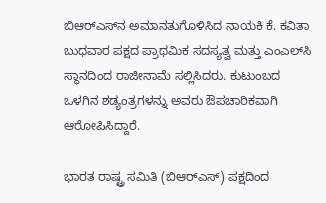ಬಿಆರ್‌ಎಸ್‌ನ ಅಮಾನತುಗೊಳಿಸಿದ ನಾಯಕಿ ಕೆ. ಕವಿತಾ ಬುಧವಾರ ಪಕ್ಷದ ಪ್ರಾಥಮಿಕ ಸದಸ್ಯತ್ವ ಮತ್ತು ಎಂಎಲ್‌ಸಿ ಸ್ಥಾನದಿಂದ ರಾಜೀನಾಮೆ ಸಲ್ಲಿಸಿದರು. ಕುಟುಂಬದ ಒಳಗಿನ ಶಡ್ಯಂತ್ರಗಳನ್ನು ಅವರು ಔಪಚಾರಿಕವಾಗಿ ಆರೋಪಿಸಿದ್ದಾರೆ.

ಭಾರತ ರಾಷ್ಟ್ರ ಸಮಿತಿ (ಬಿಆರ್‌ಎಸ್) ಪಕ್ಷದಿಂದ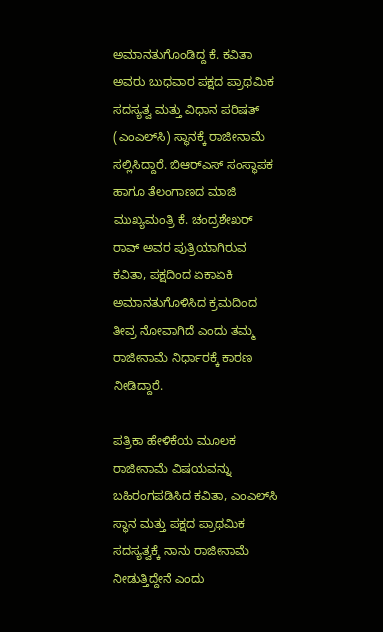ಅಮಾನತುಗೊಂಡಿದ್ದ ಕೆ. ಕವಿತಾ ಅವರು ಬುಧವಾರ ಪಕ್ಷದ ಪ್ರಾಥಮಿಕ ಸದಸ್ಯತ್ವ ಮತ್ತು ವಿಧಾನ ಪರಿಷತ್ (ಎಂಎಲ್‌ಸಿ) ಸ್ಥಾನಕ್ಕೆ ರಾಜೀನಾಮೆ ಸಲ್ಲಿಸಿದ್ದಾರೆ. ಬಿಆರ್‌ಎಸ್ ಸಂಸ್ಥಾಪಕ ಹಾಗೂ ತೆಲಂಗಾಣದ ಮಾಜಿ ಮುಖ್ಯಮಂತ್ರಿ ಕೆ. ಚಂದ್ರಶೇಖರ್ ರಾವ್ ಅವರ ಪುತ್ರಿಯಾಗಿರುವ ಕವಿತಾ, ಪಕ್ಷದಿಂದ ಏಕಾಏಕಿ ಅಮಾನತುಗೊಳಿಸಿದ ಕ್ರಮದಿಂದ ತೀವ್ರ ನೋವಾಗಿದೆ ಎಂದು ತಮ್ಮ ರಾಜೀನಾಮೆ ನಿರ್ಧಾರಕ್ಕೆ ಕಾರಣ ನೀಡಿದ್ದಾರೆ.

ಪತ್ರಿಕಾ ಹೇಳಿಕೆಯ ಮೂಲಕ ರಾಜೀನಾಮೆ ವಿಷಯವನ್ನು ಬಹಿರಂಗಪಡಿಸಿದ ಕವಿತಾ, ಎಂಎಲ್‌ಸಿ ಸ್ಥಾನ ಮತ್ತು ಪಕ್ಷದ ಪ್ರಾಥಮಿಕ ಸದಸ್ಯತ್ವಕ್ಕೆ ನಾನು ರಾಜೀನಾಮೆ ನೀಡುತ್ತಿದ್ದೇನೆ ಎಂದು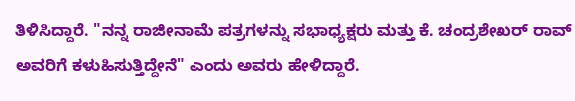ತಿಳಿಸಿದ್ದಾರೆ. "ನನ್ನ ರಾಜೀನಾಮೆ ಪತ್ರಗಳನ್ನು ಸಭಾಧ್ಯಕ್ಷರು ಮತ್ತು ಕೆ. ಚಂದ್ರಶೇಖರ್ ರಾವ್ ಅವರಿಗೆ ಕಳುಹಿಸುತ್ತಿದ್ದೇನೆ" ಎಂದು ಅವರು ಹೇಳಿದ್ದಾರೆ.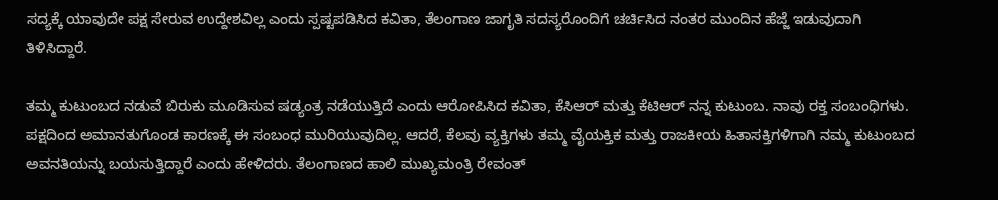ಸದ್ಯಕ್ಕೆ ಯಾವುದೇ ಪಕ್ಷ ಸೇರುವ ಉದ್ದೇಶವಿಲ್ಲ ಎಂದು ಸ್ಪಷ್ಟಪಡಿಸಿದ ಕವಿತಾ, ತೆಲಂಗಾಣ ಜಾಗೃತಿ ಸದಸ್ಯರೊಂದಿಗೆ ಚರ್ಚಿಸಿದ ನಂತರ ಮುಂದಿನ ಹೆಜ್ಜೆ ಇಡುವುದಾಗಿ ತಿಳಿಸಿದ್ದಾರೆ.

ತಮ್ಮ ಕುಟುಂಬದ ನಡುವೆ ಬಿರುಕು ಮೂಡಿಸುವ ಷಡ್ಯಂತ್ರ ನಡೆಯುತ್ತಿದೆ ಎಂದು ಆರೋಪಿಸಿದ ಕವಿತಾ, ಕೆಸಿಆರ್ ಮತ್ತು ಕೆಟಿಆರ್ ನನ್ನ ಕುಟುಂಬ. ನಾವು ರಕ್ತ ಸಂಬಂಧಿಗಳು. ಪಕ್ಷದಿಂದ ಅಮಾನತುಗೊಂಡ ಕಾರಣಕ್ಕೆ ಈ ಸಂಬಂಧ ಮುರಿಯುವುದಿಲ್ಲ. ಆದರೆ, ಕೆಲವು ವ್ಯಕ್ತಿಗಳು ತಮ್ಮ ವೈಯಕ್ತಿಕ ಮತ್ತು ರಾಜಕೀಯ ಹಿತಾಸಕ್ತಿಗಳಿಗಾಗಿ ನಮ್ಮ ಕುಟುಂಬದ ಅವನತಿಯನ್ನು ಬಯಸುತ್ತಿದ್ದಾರೆ ಎಂದು ಹೇಳಿದರು. ತೆಲಂಗಾಣದ ಹಾಲಿ ಮುಖ್ಯಮಂತ್ರಿ ರೇವಂತ್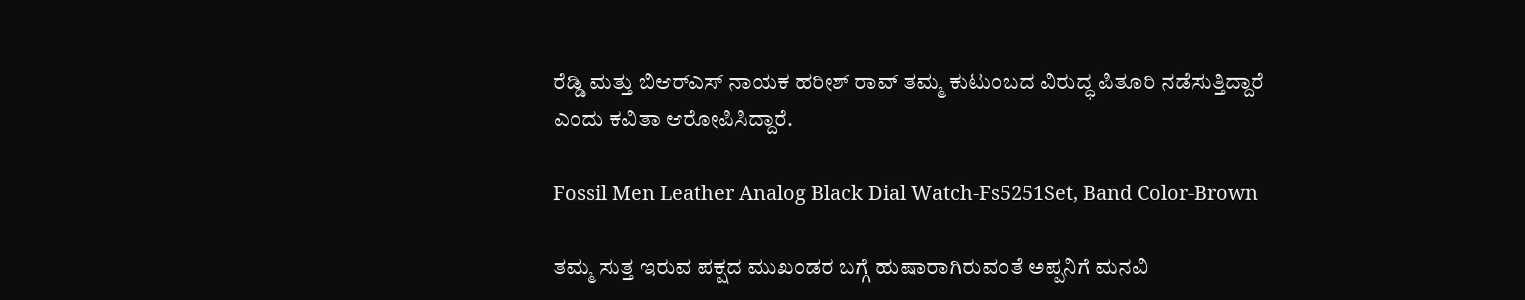ರೆಡ್ಡಿ ಮತ್ತು ಬಿಆರ್‌ಎಸ್ ನಾಯಕ ಹರೀಶ್ ರಾವ್ ತಮ್ಮ ಕುಟುಂಬದ ವಿರುದ್ಧ ಪಿತೂರಿ ನಡೆಸುತ್ತಿದ್ದಾರೆ ಎಂದು ಕವಿತಾ ಆರೋಪಿಸಿದ್ದಾರೆ.

Fossil Men Leather Analog Black Dial Watch-Fs5251Set, Band Color-Brown

ತಮ್ಮ ಸುತ್ತ ಇರುವ ಪಕ್ಷದ ಮುಖಂಡರ ಬಗ್ಗೆ ಹುಷಾರಾಗಿರುವಂತೆ ಅಪ್ಪನಿಗೆ ಮನವಿ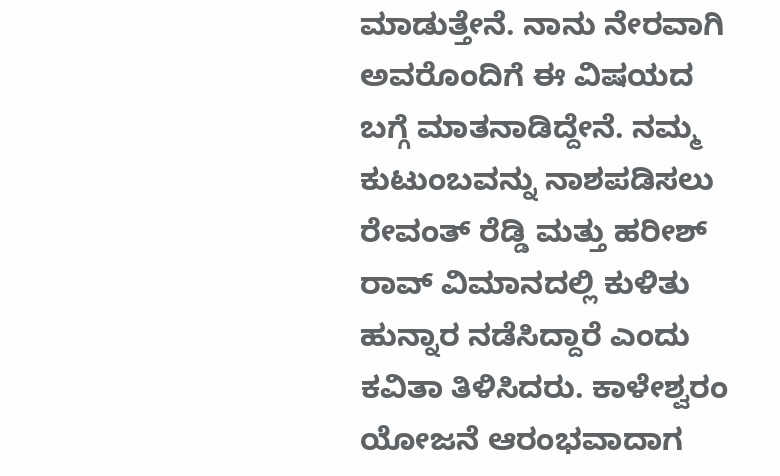ಮಾಡುತ್ತೇನೆ. ನಾನು ನೇರವಾಗಿ ಅವರೊಂದಿಗೆ ಈ ವಿಷಯದ ಬಗ್ಗೆ ಮಾತನಾಡಿದ್ದೇನೆ. ನಮ್ಮ ಕುಟುಂಬವನ್ನು ನಾಶಪಡಿಸಲು ರೇವಂತ್ ರೆಡ್ಡಿ ಮತ್ತು ಹರೀಶ್ ರಾವ್ ವಿಮಾನದಲ್ಲಿ ಕುಳಿತು ಹುನ್ನಾರ ನಡೆಸಿದ್ದಾರೆ ಎಂದು ಕವಿತಾ ತಿಳಿಸಿದರು. ಕಾಳೇಶ್ವರಂ ಯೋಜನೆ ಆರಂಭವಾದಾಗ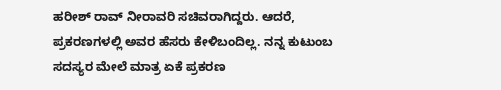ಹರೀಶ್ ರಾವ್ ನೀರಾವರಿ ಸಚಿವರಾಗಿದ್ದರು. ಆದರೆ, ಪ್ರಕರಣಗಳಲ್ಲಿ ಅವರ ಹೆಸರು ಕೇಳಿಬಂದಿಲ್ಲ. ನನ್ನ ಕುಟುಂಬ ಸದಸ್ಯರ ಮೇಲೆ ಮಾತ್ರ ಏಕೆ ಪ್ರಕರಣ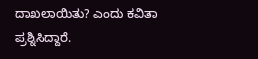ದಾಖಲಾಯಿತು? ಎಂದು ಕವಿತಾ ಪ್ರಶ್ನಿಸಿದ್ದಾರೆ.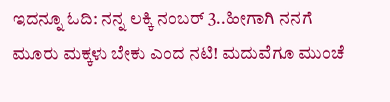ಇದನ್ನೂ ಓದಿ: ನನ್ನ ಲಕ್ಕಿ ನಂಬರ್ 3..ಹೀಗಾಗಿ ನನಗೆ ಮೂರು ಮಕ್ಕಳು ಬೇಕು ಎಂದ ನಟಿ! ಮದುವೆಗೂ ಮುಂಚೆ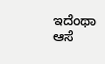ಇದೆಂಥಾ ಆಸೆ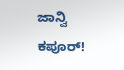ಜಾನ್ವಿ ಕಪೂರ್!